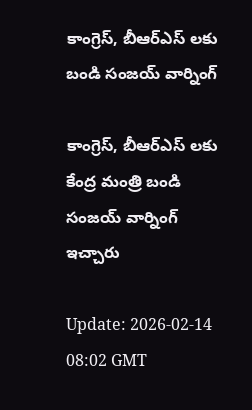కాంగ్రెస్, బీఆర్ఎస్ లకు బండి సంజయ్ వార్నింగ్

కాంగ్రెస్, బీఆర్ఎస్ లకు కేంద్ర మంత్రి బండి సంజయ్ వార్నింగ్ ఇచ్చారు

Update: 2026-02-14 08:02 GMT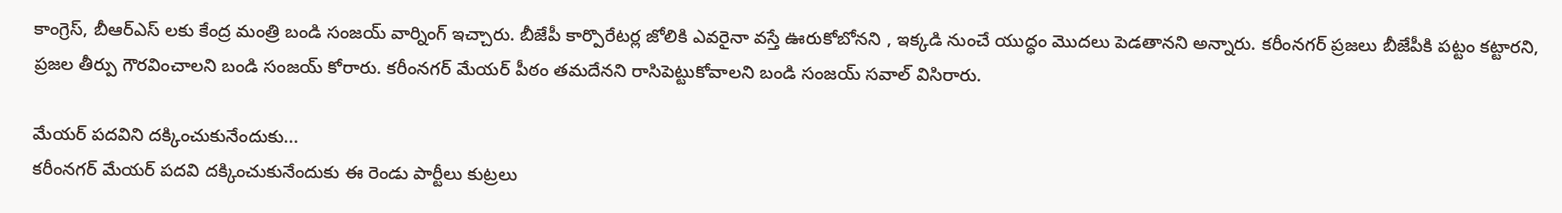కాంగ్రెస్, బీఆర్ఎస్ లకు కేంద్ర మంత్రి బండి సంజయ్ వార్నింగ్ ఇచ్చారు. బీజేపీ కార్పొరేటర్ల జోలికి ఎవరైనా వస్తే ఊరుకోబోనని , ఇక్కడి నుంచే యుద్ధం మొదలు పెడతానని అన్నారు. కరీంనగర్ ప్రజలు బీజేపీకి పట్టం కట్టారని, ప్రజల తీర్పు గౌరవించాలని బండి సంజయ్ కోరారు. కరీంనగర్ మేయర్ పీఠం తమదేనని రాసిపెట్టుకోవాలని బండి సంజయ్ సవాల్ విసిరారు.

మేయర్ పదవిని దక్కించుకునేందుకు...
కరీంనగర్ మేయర్ పదవి దక్కించుకునేందుకు ఈ రెండు పార్టీలు కుట్రలు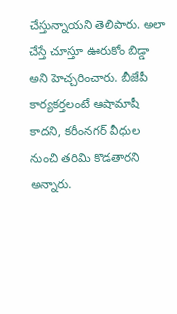చేస్తున్నాయని తెలిపారు. అలా చేస్తే చూస్తూ ఊరుకోం బిడ్డా అని హెచ్చరించారు. బీజేపీ కార్యకర్తలంటే ఆషామాషీ కాదని, కరీంనగర్ వీధుల నుంచి తరిమి కొడతారని అన్నారు.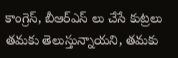కాంగ్రెస్, బీఆర్ఎస్ లు చేసే కుట్రలు తమకు తెలుస్తున్నాయని, తమకు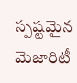స్పష్టమైన మెజారిటీ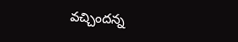వచ్చిందన్న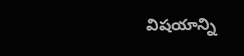విషయాన్ని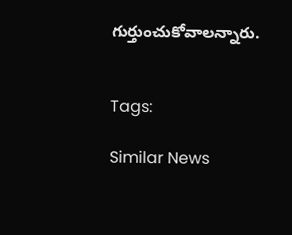గుర్తుంచుకోవాలన్నారు.


Tags:

Similar News